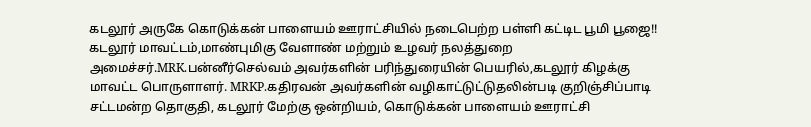கடலூர் அருகே கொடுக்கன் பாளையம் ஊராட்சியில் நடைபெற்ற பள்ளி கட்டிட பூமி பூஜை!!
கடலூர் மாவட்டம்,மாண்புமிகு வேளாண் மற்றும் உழவர் நலத்துறை அமைச்சர்.MRK.பன்னீர்செல்வம் அவர்களின் பரிந்துரையின் பெயரில்,கடலூர் கிழக்கு மாவட்ட பொருளாளர். MRKP.கதிரவன் அவர்களின் வழிகாட்டுட்டுதலின்படி குறிஞ்சிப்பாடி சட்டமன்ற தொகுதி, கடலூர் மேற்கு ஒன்றியம், கொடுக்கன் பாளையம் ஊராட்சி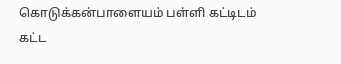கொடுக்கன்பாளையம் பள்ளி கட்டிடம் கட்ட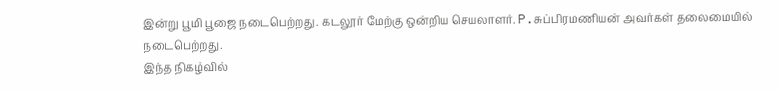இன்று பூமி பூஜை நடைபெற்றது. கடலூர் மேற்கு ஒன்றிய செயலாளர். P.சுப்பிரமணியன் அவர்கள் தலைமையில் நடைபெற்றது.
இந்த நிகழ்வில்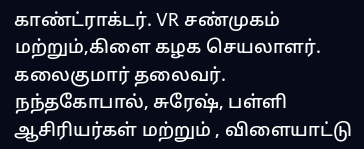காண்ட்ராக்டர். VR சண்முகம் மற்றும்,கிளை கழக செயலாளர். கலைகுமார் தலைவர். நந்தகோபால், சுரேஷ், பள்ளி ஆசிரியர்கள் மற்றும் , விளையாட்டு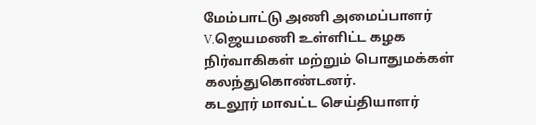மேம்பாட்டு அணி அமைப்பாளர் V.ஜெயமணி உள்ளிட்ட கழக நிர்வாகிகள் மற்றும் பொதுமக்கள் கலந்துகொண்டனர்.
கடலூர் மாவட்ட செய்தியாளர்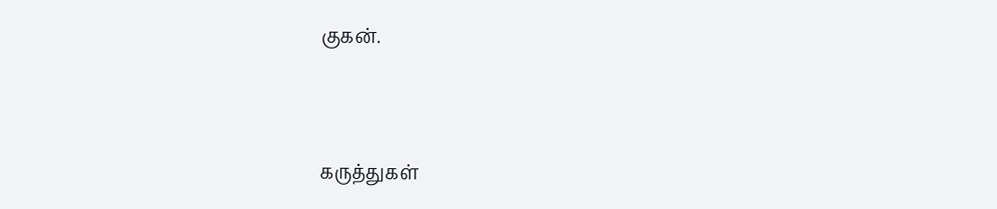குகன்.



கருத்துகள்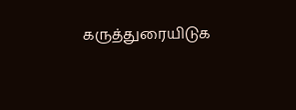கருத்துரையிடுக